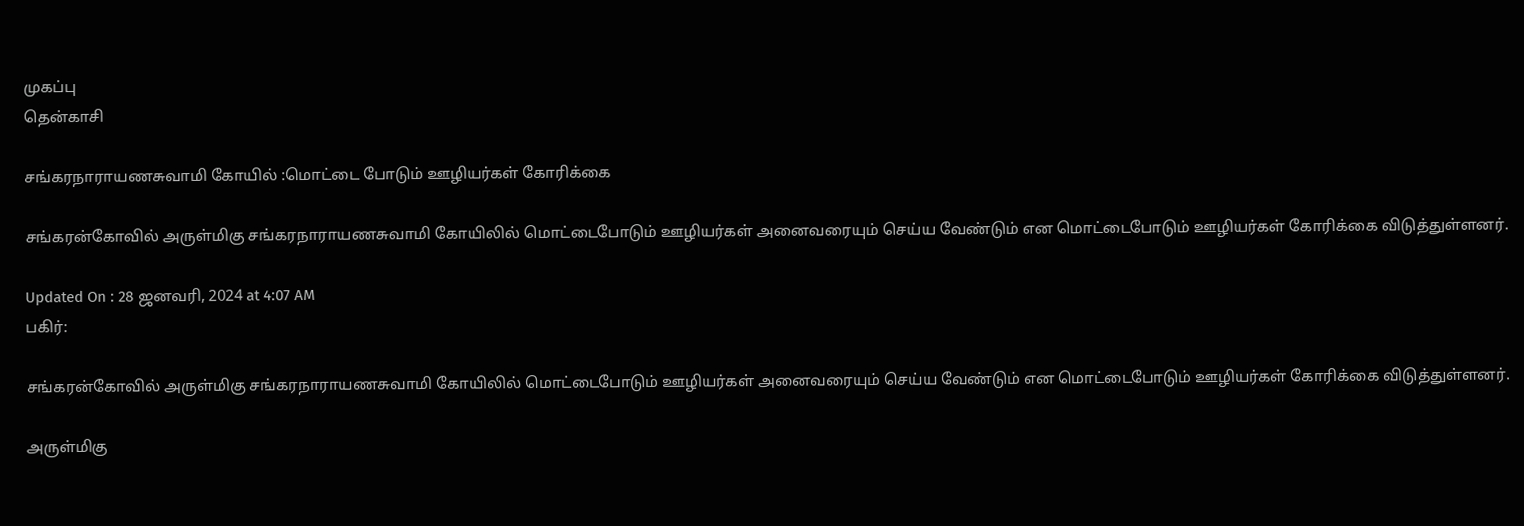முகப்பு
தென்காசி

சங்கரநாராயணசுவாமி கோயில் :மொட்டை போடும் ஊழியர்கள் கோரிக்கை

சங்கரன்கோவில் அருள்மிகு சங்கரநாராயணசுவாமி கோயிலில் மொட்டைபோடும் ஊழியர்கள் அனைவரையும் செய்ய வேண்டும் என மொட்டைபோடும் ஊழியர்கள் கோரிக்கை விடுத்துள்ளனர்.

Updated On : 28 ஜனவரி, 2024 at 4:07 AM
பகிர்:

சங்கரன்கோவில் அருள்மிகு சங்கரநாராயணசுவாமி கோயிலில் மொட்டைபோடும் ஊழியர்கள் அனைவரையும் செய்ய வேண்டும் என மொட்டைபோடும் ஊழியர்கள் கோரிக்கை விடுத்துள்ளனர்.

அருள்மிகு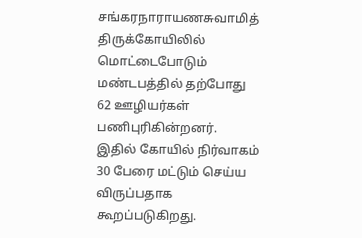சங்கரநாராயணசுவாமித் திருக்கோயிலில் மொட்டைபோடும் மண்டபத்தில் தற்போது 62 ஊழியர்கள் பணிபுரிகின்றனர். இதில் கோயில் நிர்வாகம் 30 பேரை மட்டும் செய்ய விருப்பதாக கூறப்படுகிறது.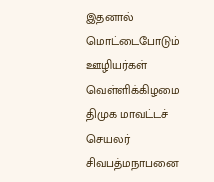இதனால் மொட்டைபோடும் ஊழியர்கள் வெள்ளிக்கிழமை திமுக மாவட்டச் செயலர் சிவபத்மநாபனை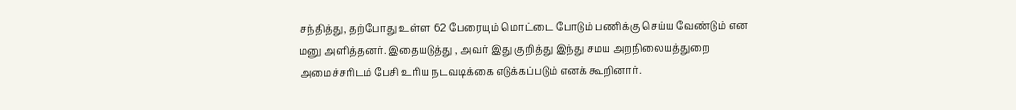சந்தித்து, தற்போது உள்ள 62 பேரையும் மொட்டை போடும் பணிக்கு செய்ய வேண்டும் என மனு அளித்தனர். இதையடுத்து , அவர் இது குறித்து இந்து சமய அறநிலையத்துறை அமைச்சரிடம் பேசி உரிய நடவடிக்கை எடுக்கப்படும் எனக் கூறினார்.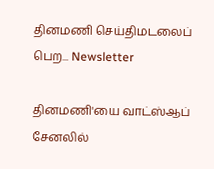தினமணி செய்திமடலைப் பெற... Newsletter

தினமணி'யை வாட்ஸ்ஆப் சேனலில்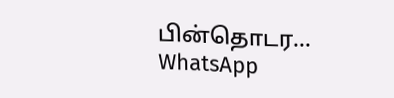பின்தொடர... WhatsApp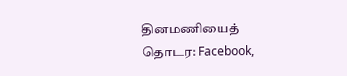தினமணியைத் தொடர: Facebook,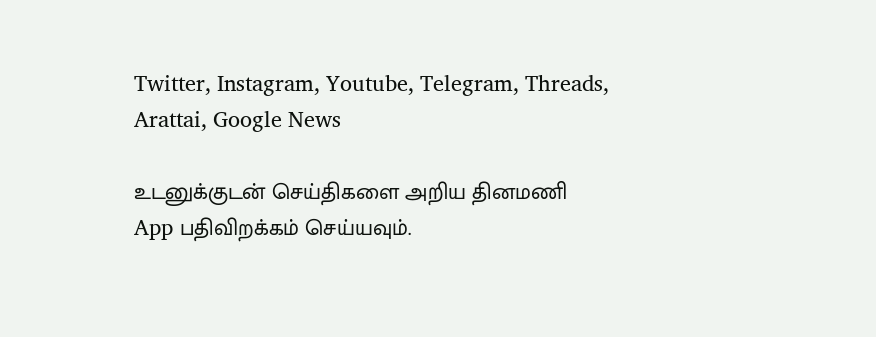Twitter, Instagram, Youtube, Telegram, Threads, Arattai, Google News

உடனுக்குடன் செய்திகளை அறிய தினமணி App பதிவிறக்கம் செய்யவும்.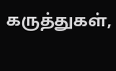கருத்துகள்,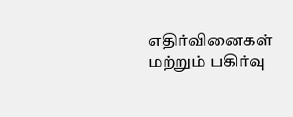எதிர்வினைகள் மற்றும் பகிர்வு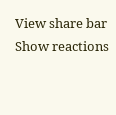View share bar
Show reactions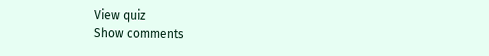View quiz
Show comments